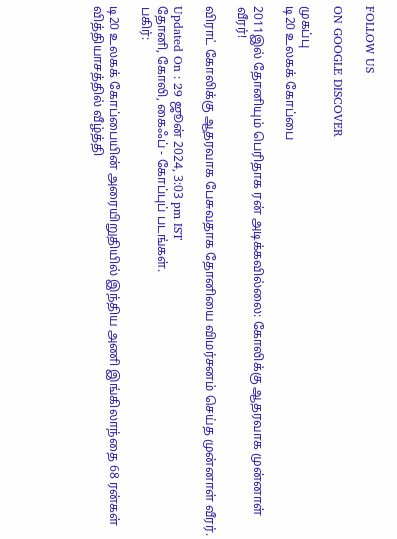FOLLOW US

ON GOOGLE DISCOVER

முகப்பு
டி20 உலகக் கோப்பை

2011இல் தோனியும் பெரிதாக ரன் அடிக்கவில்லை: கோலிக்கு ஆதரவாக முன்னாள் வீரர்!

விராட் கோலிக்கு ஆதரவாக பேசுவதாக தோனியை விமர்சனம் செய்த முன்னாள் வீரர்.

Updated On : 29 ஜூன் 2024, 3:03 pm IST
தோனி, கோலி, கைஃப் - கோப்புப் படங்கள்.
பகிர்:

டி20 உலகக் கோப்பையின் அரையிறுதியில் இந்திய அணி இங்கிலாந்தை 68 ரன்கள் வித்தியாசத்தில் வீழ்த்தி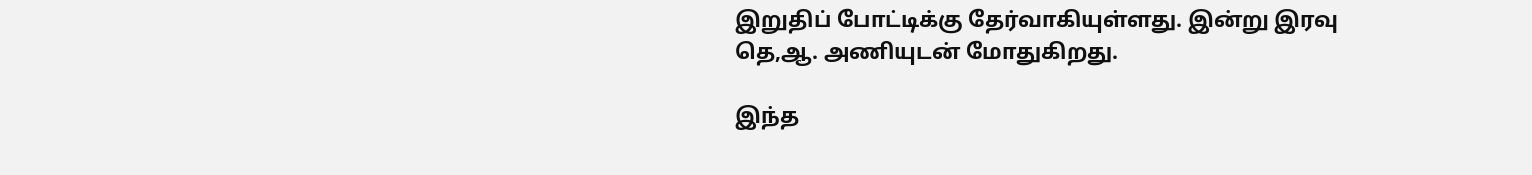இறுதிப் போட்டிக்கு தேர்வாகியுள்ளது. இன்று இரவு தெ,ஆ. அணியுடன் மோதுகிறது.

இந்த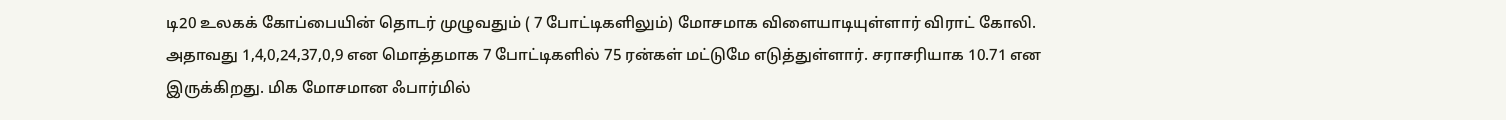டி20 உலகக் கோப்பையின் தொடர் முழுவதும் ( 7 போட்டிகளிலும்) மோசமாக விளையாடியுள்ளார் விராட் கோலி. அதாவது 1,4,0,24,37,0,9 என மொத்தமாக 7 போட்டிகளில் 75 ரன்கள் மட்டுமே எடுத்துள்ளார். சராசரியாக 10.71 என இருக்கிறது. மிக மோசமான ஃபார்மில்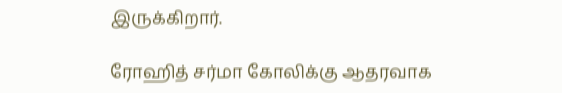இருக்கிறார்.

ரோஹித் சர்மா கோலிக்கு ஆதரவாக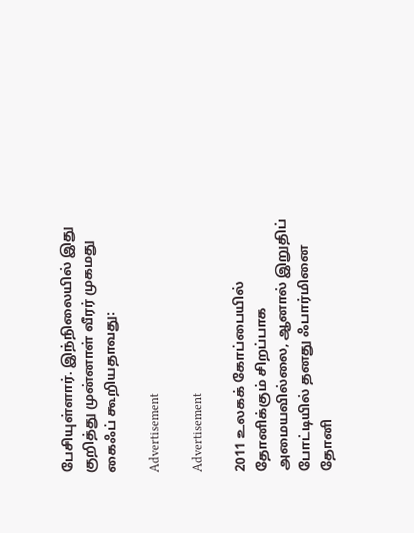பேசியுள்ளார். இந்நிலையில் இது குறித்து முன்னாள் வீரர் முகமது கைஃப் கூறியதாவது:

Advertisement

Advertisement

2011 உலகக் கோப்பையில் தோனிக்கும் சிறப்பாக அமையவில்லை, ஆனால் இறுதிப் போட்டியில் தனது ஃபார்மினை தோனி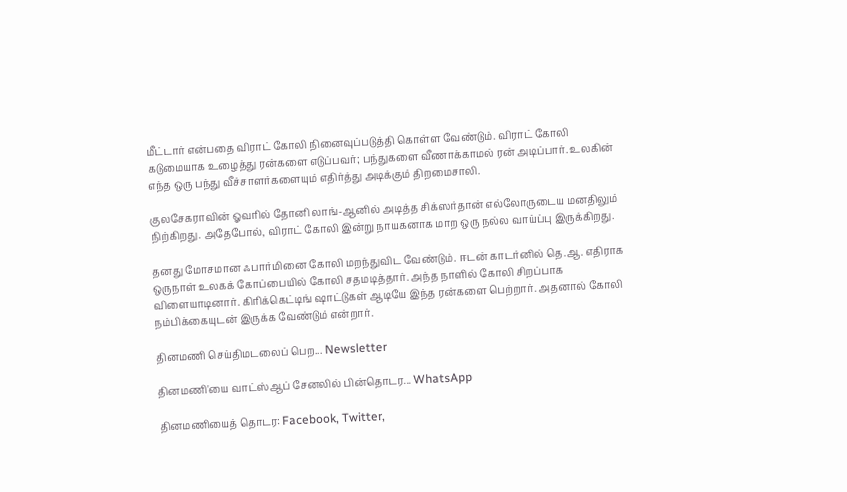மீட்டார் என்பதை விராட் கோலி நினைவுப்படுத்தி கொள்ள வேண்டும். விராட் கோலி கடுமையாக உழைத்து ரன்களை எடுப்பவர்; பந்துகளை வீணாக்காமல் ரன் அடிப்பார். உலகின் எந்த ஒரு பந்து வீச்சாளர்களையும் எதிர்த்து அடிக்கும் திறமைசாலி.

குலசேகராவின் ஓவரில் தோனி லாங்-ஆனில் அடித்த சிக்ஸர்தான் எல்லோருடைய மனதிலும் நிற்கிறது. அதேபோல், விராட் கோலி இன்று நாயகனாக மாற ஒரு நல்ல வாய்ப்பு இருக்கிறது.

தனது மோசமான ஃபார்மினை கோலி மறந்துவிட வேண்டும். ஈடன் காடர்னில் தெ.ஆ. எதிராக ஒருநாள் உலகக் கோப்பையில் கோலி சதமடித்தார். அந்த நாளில் கோலி சிறப்பாக விளையாடினார். கிரிக்கெட்டிங் ஷாட்டுகள் ஆடியே இந்த ரன்களை பெற்றார். அதனால் கோலி நம்பிக்கையுடன் இருக்க வேண்டும் என்றார்.

தினமணி செய்திமடலைப் பெற... Newsletter

தினமணி'யை வாட்ஸ்ஆப் சேனலில் பின்தொடர... WhatsApp

தினமணியைத் தொடர: Facebook, Twitter,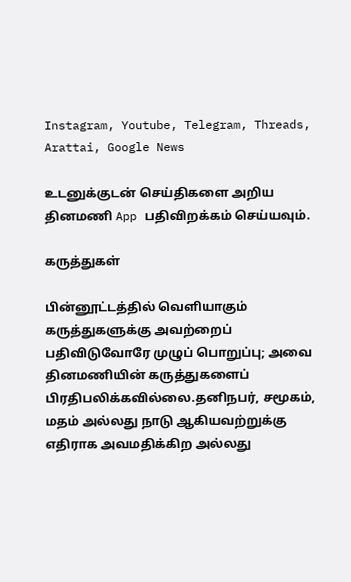Instagram, Youtube, Telegram, Threads, Arattai, Google News

உடனுக்குடன் செய்திகளை அறிய தினமணி App பதிவிறக்கம் செய்யவும்.

கருத்துகள்

பின்னூட்டத்தில் வெளியாகும் கருத்துகளுக்கு அவற்றைப் பதிவிடுவோரே முழுப் பொறுப்பு; அவை தினமணியின் கருத்துகளைப் பிரதிபலிக்கவில்லை.தனிநபர், சமூகம், மதம் அல்லது நாடு ஆகியவற்றுக்கு எதிராக அவமதிக்கிற அல்லது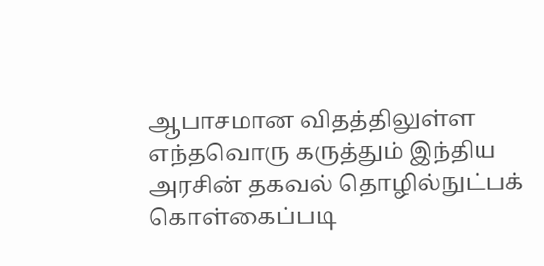ஆபாசமான விதத்திலுள்ள எந்தவொரு கருத்தும் இந்திய அரசின் தகவல் தொழில்நுட்பக் கொள்கைப்படி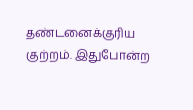தண்டனைக்குரிய குற்றம். இதுபோன்ற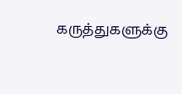கருத்துகளுக்கு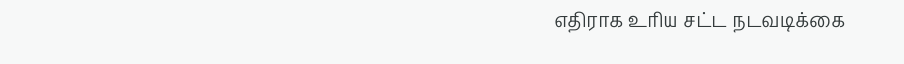எதிராக உரிய சட்ட நடவடிக்கை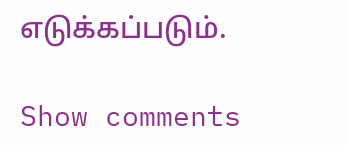எடுக்கப்படும்.

Show comments